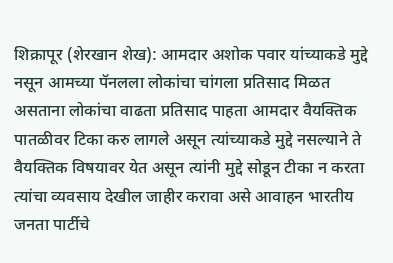शिक्रापूर (शेरखान शेख): आमदार अशोक पवार यांच्याकडे मुद्दे नसून आमच्या पॅनलला लोकांचा चांगला प्रतिसाद मिळत असताना लोकांचा वाढता प्रतिसाद पाहता आमदार वैयक्तिक पातळीवर टिका करु लागले असून त्यांच्याकडे मुद्दे नसल्याने ते वैयक्तिक विषयावर येत असून त्यांनी मुद्दे सोडून टीका न करता त्यांचा व्यवसाय देखील जाहीर करावा असे आवाहन भारतीय जनता पार्टीचे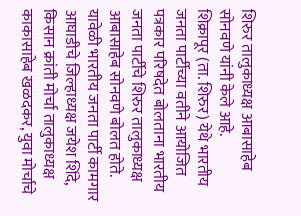शिरुर तालुकाध्यक्ष आबासाहेब सोनवणे यांनी केले आहे.
शिक्रापूर (ता. शिरुर) येथे भारतीय जनता पार्टीच्या वतीने आयोजित पत्रकार परिषदेत बोलताना भारतीय जनता पार्टीचे शिरुर तालुकाध्यक्ष आबासाहेब सोनवणे बोलत होते. यावेळी भारतीय जनता पार्टी कामगार आघाडीचे जिल्हाध्यक्ष जयेश शिंदे, किसान क्रांती मोर्चा तालुकाध्यक्ष काकासाहेब खळदकर, युवा मोर्चाचे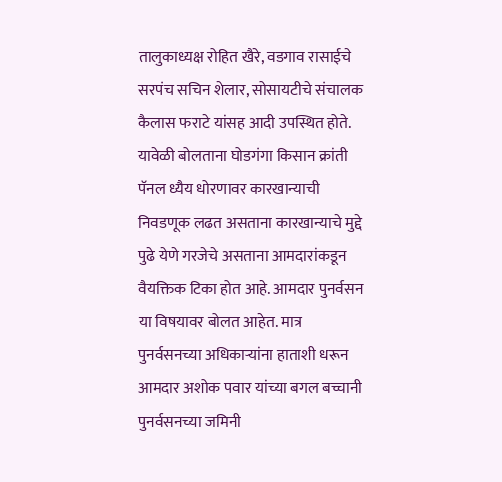तालुकाध्यक्ष रोहित खैरे, वडगाव रासाईचे सरपंच सचिन शेलार, सोसायटीचे संचालक कैलास फराटे यांसह आदी उपस्थित होते.
यावेळी बोलताना घोडगंगा किसान क्रांती पॅनल ध्यैय धोरणावर कारखान्याची निवडणूक लढत असताना कारखान्याचे मुद्दे पुढे येणे गरजेचे असताना आमदारांकडून वैयक्तिक टिका होत आहे. आमदार पुनर्वसन या विषयावर बोलत आहेत. मात्र पुनर्वसनच्या अधिकाऱ्यांना हाताशी धरून आमदार अशोक पवार यांच्या बगल बच्चानी पुनर्वसनच्या जमिनी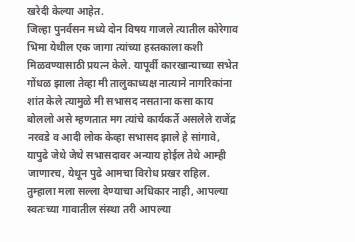खरेदी केल्या आहेत.
जिल्हा पुनर्वसन मध्ये दोन विषय गाजले त्यातील कोरेगाव भिमा येथील एक जागा त्यांच्या हस्तकाला कशी मिळवण्यासाठी प्रयत्न केले. यापूर्वी कारखान्याच्या सभेत गोंधळ झाला तेव्हा मी तालुकाध्यक्ष नात्याने नागरिकांना शांत केले त्यामुळे मी सभासद नसताना कसा काय बोललो असे म्हणतात मग त्यांचे कार्यकर्ते असलेले राजेंद्र नरवडे व आदी लोक केव्हा सभासद झाले हे सांगावे, यापुढे जेथे जेथे सभासदावर अन्याय होईल तेथे आम्ही जाणारच, येथून पुढे आमचा विरोध प्रखर राहिल.
तुम्हाला मला सल्ला देण्याचा अधिकार नाही, आपल्या स्वतःच्या गावातील संस्था तरी आपल्या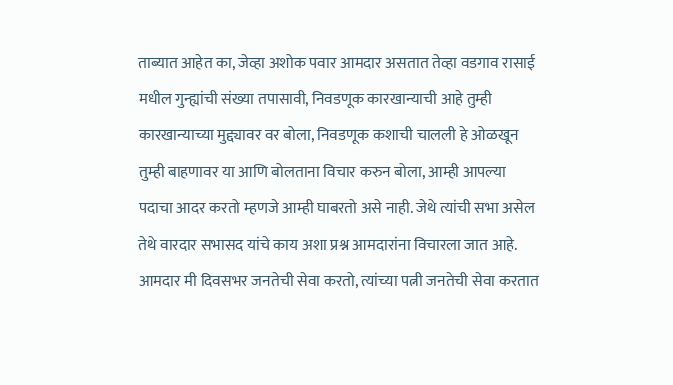ताब्यात आहेत का, जेव्हा अशोक पवार आमदार असतात तेव्हा वडगाव रासाई मधील गुन्ह्यांची संख्या तपासावी, निवडणूक कारखान्याची आहे तुम्ही कारखान्याच्या मुद्द्यावर वर बोला, निवडणूक कशाची चालली हे ओळखून तुम्ही बाहणावर या आणि बोलताना विचार करुन बोला, आम्ही आपल्या पदाचा आदर करतो म्हणजे आम्ही घाबरतो असे नाही. जेथे त्यांची सभा असेल तेथे वारदार सभासद यांचे काय अशा प्रश्न आमदारांना विचारला जात आहे.
आमदार मी दिवसभर जनतेची सेवा करतो, त्यांच्या पत्नी जनतेची सेवा करतात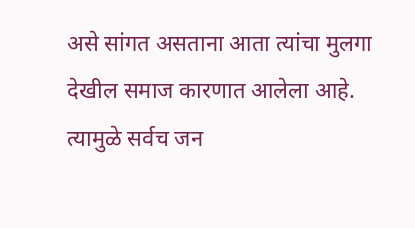असे सांगत असताना आता त्यांचा मुलगा देखील समाज कारणात आलेला आहे. त्यामुळे सर्वच जन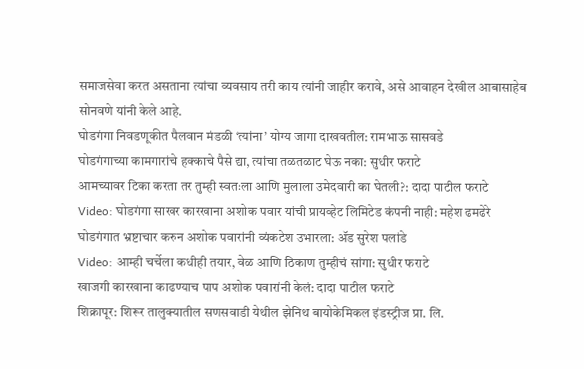समाजसेवा करत असताना त्यांचा व्यवसाय तरी काय त्यांनी जाहीर करावे, असे आवाहन देखील आबासाहेब सोनवणे यांनी केले आहे.
घोडगंगा निवडणूकीत पैलवान मंडळी ‘त्यांना’ योग्य जागा दाखवतील: रामभाऊ सासवडे
घोडगंगाच्या कामगारांचे हक्काचे पैसे द्या, त्यांचा तळतळाट घेऊ नका: सुधीर फराटे
आमच्यावर टिका करता तर तुम्ही स्वतःला आणि मुलाला उमेदवारी का घेतली?: दादा पाटील फराटे
Video: घोडगंगा साखर कारखाना अशोक पवार यांची प्रायव्हेट लिमिटेड कंपनी नाही: महेश ढमढेरे
घोडगंगात भ्रष्टाचार करुन अशोक पवारांनी व्यंकटेश उभारला: ॲड सुरेश पलांडे
Video: आम्ही चर्चेला कधीही तयार, वेळ आणि ठिकाण तुम्हीचं सांगा: सुधीर फराटे
खाजगी कारखाना काढण्याच पाप अशोक पवारांनी केलं: दादा पाटील फराटे
शिक्रापूर: शिरूर तालुक्यातील सणसवाडी येथील झेनिथ बायोकेमिकल इंडस्ट्रीज प्रा. लि.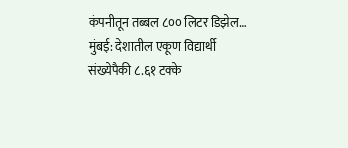कंपनीतून तब्बल ८०० लिटर डिझेल…
मुंबई: देशातील एकूण विद्यार्थी संख्येपैकी ८.६१ टक्के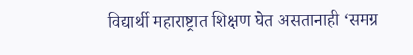विद्यार्थी महाराष्ट्रात शिक्षण घेत असतानाही ‘समग्र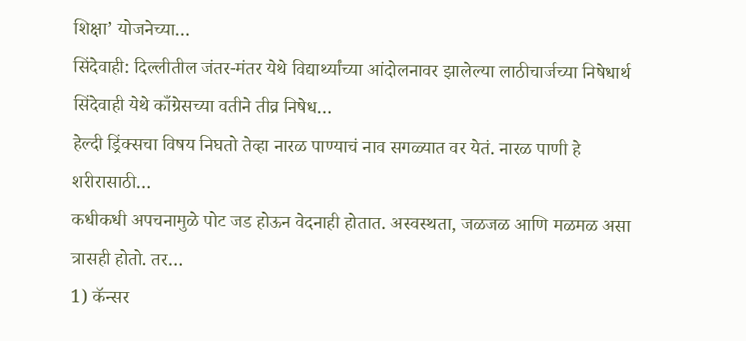शिक्षा’ योजनेच्या…
सिंदेवाही: दिल्लीतील जंतर-मंतर येथे विद्यार्थ्यांच्या आंदोलनावर झालेल्या लाठीचार्जच्या निषेधार्थ सिंदेवाही येथे काँग्रेसच्या वतीने तीव्र निषेध…
हेल्दी ड्रिंक्सचा विषय निघतो तेव्हा नारळ पाण्याचं नाव सगळ्यात वर येतं. नारळ पाणी हे शरीरासाठी…
कधीकधी अपचनामुळे पोट जड होऊन वेदनाही होतात. अस्वस्थता, जळजळ आणि मळमळ असा त्रासही होतो. तर…
1) कॅन्सर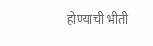होण्याची भीती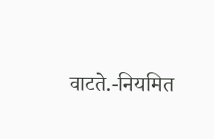वाटते.-नियमित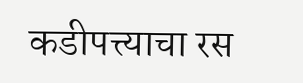कडीपत्त्याचा रस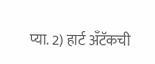प्या. 2) हार्ट अँटॅकची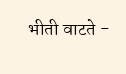भीती वाटते -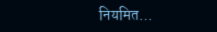नियमित…